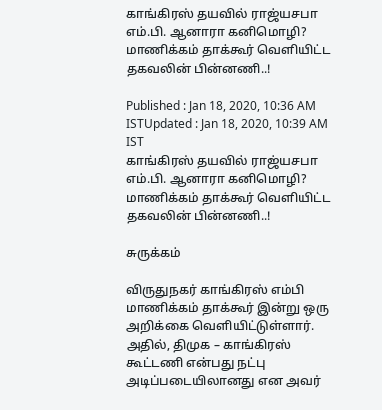காங்கிரஸ் தயவில் ராஜ்யசபா எம்.பி. ஆனாரா கனிமொழி? மாணிக்கம் தாக்கூர் வெளியிட்ட தகவலின் பின்னணி..!

Published : Jan 18, 2020, 10:36 AM ISTUpdated : Jan 18, 2020, 10:39 AM IST
காங்கிரஸ் தயவில் ராஜ்யசபா எம்.பி. ஆனாரா கனிமொழி? மாணிக்கம் தாக்கூர் வெளியிட்ட தகவலின் பின்னணி..!

சுருக்கம்

விருதுநகர் காங்கிரஸ் எம்பி மாணிக்கம் தாக்கூர் இன்று ஒரு அறிக்கை வெளியிட்டுள்ளார். அதில், திமுக – காங்கிரஸ் கூட்டணி என்பது நட்பு அடிப்படையிலானது என அவர்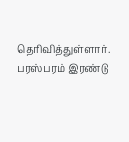தெரிவித்துள்ளார். பரஸ்பரம் இரண்டு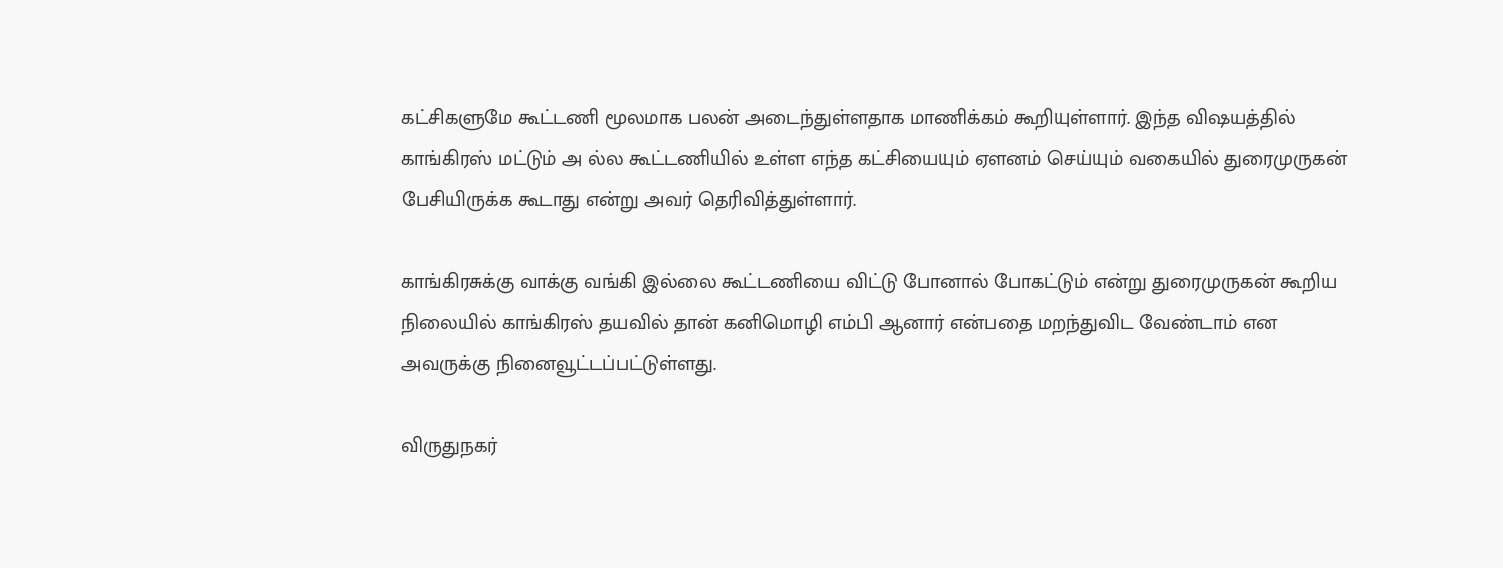கட்சிகளுமே கூட்டணி மூலமாக பலன் அடைந்துள்ளதாக மாணிக்கம் கூறியுள்ளார். இந்த விஷயத்தில் காங்கிரஸ் மட்டும் அ ல்ல கூட்டணியில் உள்ள எந்த கட்சியையும் ஏளனம் செய்யும் வகையில் துரைமுருகன் பேசியிருக்க கூடாது என்று அவர் தெரிவித்துள்ளார்.

காங்கிரசுக்கு வாக்கு வங்கி இல்லை கூட்டணியை விட்டு போனால் போகட்டும் என்று துரைமுருகன் கூறிய நிலையில் காங்கிரஸ் தயவில் தான் கனிமொழி எம்பி ஆனார் என்பதை மறந்துவிட வேண்டாம் என அவருக்கு நினைவூட்டப்பட்டுள்ளது.

விருதுநகர்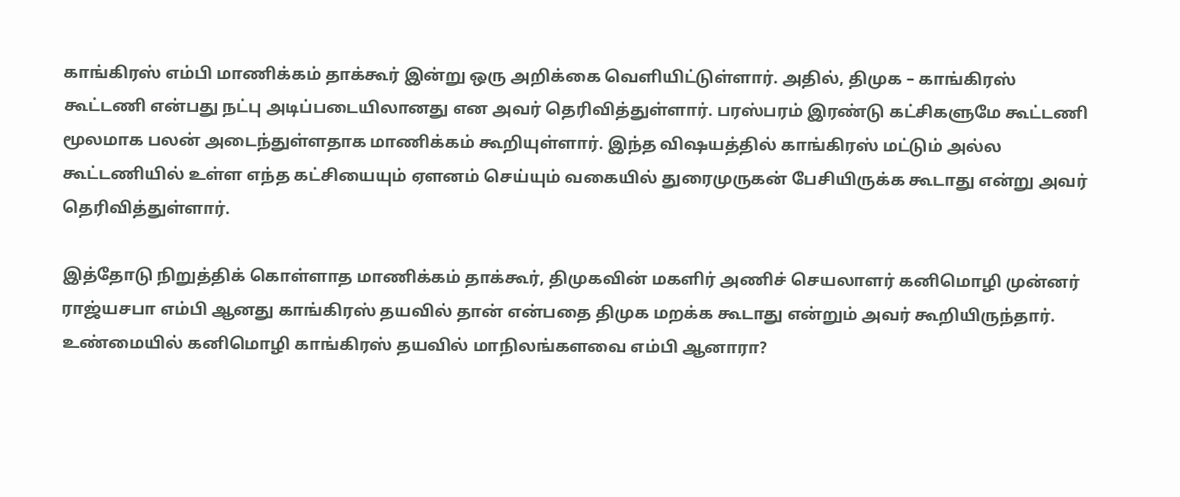காங்கிரஸ் எம்பி மாணிக்கம் தாக்கூர் இன்று ஒரு அறிக்கை வெளியிட்டுள்ளார். அதில், திமுக – காங்கிரஸ் கூட்டணி என்பது நட்பு அடிப்படையிலானது என அவர் தெரிவித்துள்ளார். பரஸ்பரம் இரண்டு கட்சிகளுமே கூட்டணி மூலமாக பலன் அடைந்துள்ளதாக மாணிக்கம் கூறியுள்ளார். இந்த விஷயத்தில் காங்கிரஸ் மட்டும் அல்ல கூட்டணியில் உள்ள எந்த கட்சியையும் ஏளனம் செய்யும் வகையில் துரைமுருகன் பேசியிருக்க கூடாது என்று அவர் தெரிவித்துள்ளார்.

இத்தோடு நிறுத்திக் கொள்ளாத மாணிக்கம் தாக்கூர், திமுகவின் மகளிர் அணிச் செயலாளர் கனிமொழி முன்னர் ராஜ்யசபா எம்பி ஆனது காங்கிரஸ் தயவில் தான் என்பதை திமுக மறக்க கூடாது என்றும் அவர் கூறியிருந்தார். உண்மையில் கனிமொழி காங்கிரஸ் தயவில் மாநிலங்களவை எம்பி ஆனாரா?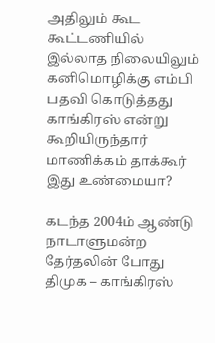அதிலும் கூட கூட்டணியில் இல்லாத நிலையிலும்  கனிமொழிக்கு எம்பி பதவி கொடுத்தது காங்கிரஸ் என்று கூறியிருந்தார் மாணிக்கம் தாக்கூர் இது உண்மையா?

கடந்த 2004ம் ஆண்டு நாடாளுமன்ற தேர்தலின் போது திமுக – காங்கிரஸ்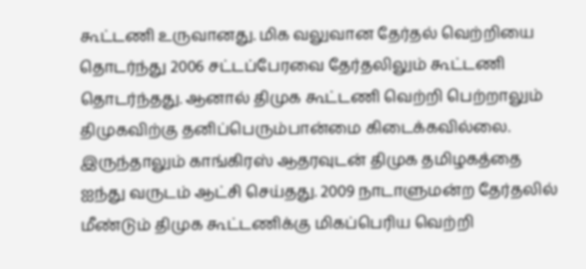கூட்டணி உருவானது. மிக வலுவான தேர்தல் வெற்றியை தொடர்ந்து 2006 சட்டப்பேரவை தேர்தலிலும் கூட்டணி தொடர்ந்தது. ஆனால் திமுக கூட்டணி வெற்றி பெற்றாலும் திமுகவிற்கு தனிப்பெரும்பான்மை கிடைக்கவில்லை. இருந்தாலும் காங்கிரஸ் ஆதரவுடன் திமுக தமிழகத்தை ஐந்து வருடம் ஆட்சி செய்தது. 2009 நாடாளுமன்ற தேர்தலில் மீண்டும் திமுக கூட்டணிக்கு மிகப்பெரிய வெற்றி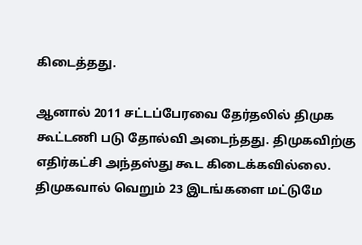கிடைத்தது.

ஆனால் 2011 சட்டப்பேரவை தேர்தலில் திமுக கூட்டணி படு தோல்வி அடைந்தது. திமுகவிற்கு எதிர்கட்சி அந்தஸ்து கூட கிடைக்கவில்லை. திமுகவால் வெறும் 23 இடங்களை மட்டுமே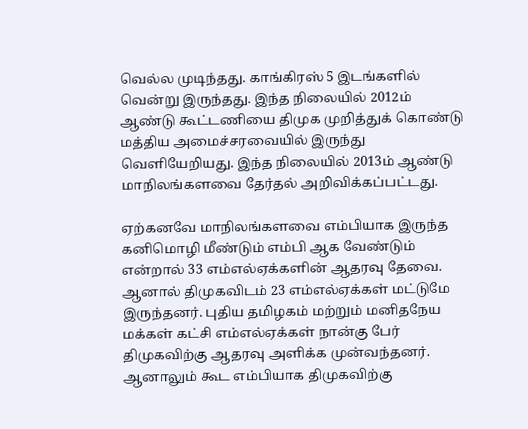வெல்ல முடிந்தது. காங்கிரஸ் 5 இடங்களில் வென்று இருந்தது. இந்த நிலையில் 2012ம் ஆண்டு கூட்டணியை திமுக முறித்துக் கொண்டு மத்திய அமைச்சரவையில் இருந்து வெளியேறியது. இந்த நிலையில் 2013ம் ஆண்டு மாநிலங்களவை தேர்தல் அறிவிக்கப்பட்டது.

ஏற்கனவே மாநிலங்களவை எம்பியாக இருந்த கனிமொழி மீண்டும் எம்பி ஆக வேண்டும் என்றால் 33 எம்எல்ஏக்களின் ஆதரவு தேவை. ஆனால் திமுகவிடம் 23 எம்எல்ஏக்கள் மட்டுமே இருந்தனர். புதிய தமிழகம் மற்றும் மனிதநேய மக்கள் கட்சி எம்எல்ஏக்கள் நான்கு பேர் திமுகவிற்கு ஆதரவு அளிக்க முன்வந்தனர். ஆனாலும் கூட எம்பியாக திமுகவிற்கு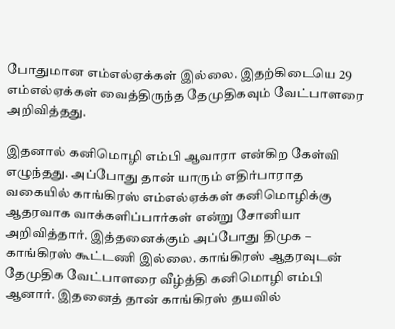போதுமான எம்எல்ஏக்கள் இல்லை. இதற்கிடையெ 29 எம்எல்ஏக்கள் வைத்திருந்த தேமுதிகவும் வேட்பாளரை அறிவித்தது.

இதனால் கனிமொழி எம்பி ஆவாரா என்கிற கேள்வி எழுந்தது. அப்போது தான் யாரும் எதிர்பாராத வகையில் காங்கிரஸ் எம்எல்ஏக்கள் கனிமொழிக்கு ஆதரவாக வாக்களிப்பார்கள் என்று சோனியா அறிவித்தார். இத்தனைக்கும் அப்போது திமுக – காங்கிரஸ் கூட்டணி இல்லை. காங்கிரஸ் ஆதரவுடன் தேமுதிக வேட்பாளரை வீழ்த்தி கனிமொழி எம்பி ஆனார். இதனைத் தான் காங்கிரஸ் தயவில்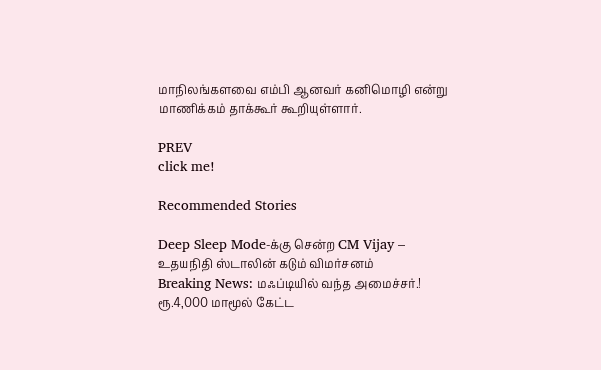மாநிலங்களவை எம்பி ஆனவர் கனிமொழி என்று மாணிக்கம் தாக்கூர் கூறியுள்ளார்.

PREV
click me!

Recommended Stories

Deep Sleep Mode-க்கு சென்ற CM Vijay – உதயநிதி ஸ்டாலின் கடும் விமர்சனம்
Breaking News: மஃப்டியில் வந்த அமைச்சர்.! ரூ.4,000 மாமூல் கேட்ட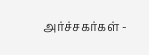அர்ச்சகர்கள் -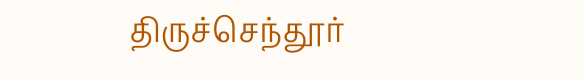திருச்செந்தூர்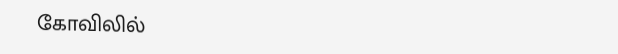கோவிலில்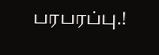பரபரப்பு.!